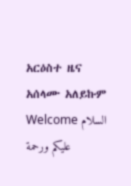አርዕስተ ዜና
አሰላሙ አለይኩም Welcome السلام عليكم ورحمة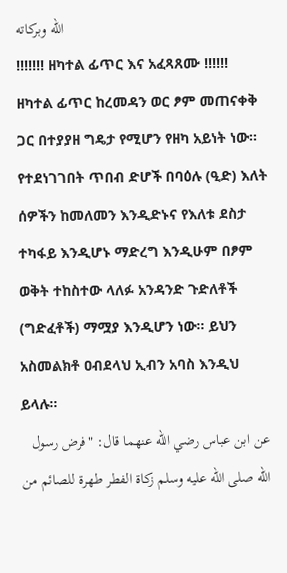الله وبركاته
!!!!!!! ዘካተል ፊጥር እና አፈጻጸሙ !!!!!!
ዘካተል ፊጥር ከረመዳን ወር ፆም መጠናቀቅ ጋር በተያያዘ ግዴታ የሚሆን የዘካ አይነት ነው፡፡
የተደነገገበት ጥበብ ድሆች በባዕሉ (ዒድ) እለት ሰዎችን ከመለመን እንዲድኑና የእለቱ ደስታ ተካፋይ እንዲሆኑ ማድረግ እንዲሁም በፆም ወቅት ተከስተው ላለፉ አንዳንድ ጉድለቶች (ግድፈቶች) ማሟያ እንዲሆን ነው፡፡ ይህን አስመልክቶ ዐብደላህ ኢብን አባስ እንዲህ ይላሉ፡፡
عن ابن عباس رضي الله عنهما قال: "فرض رسول الله صلى الله عليه وسلم زكاة الفطر طهرة للصائم من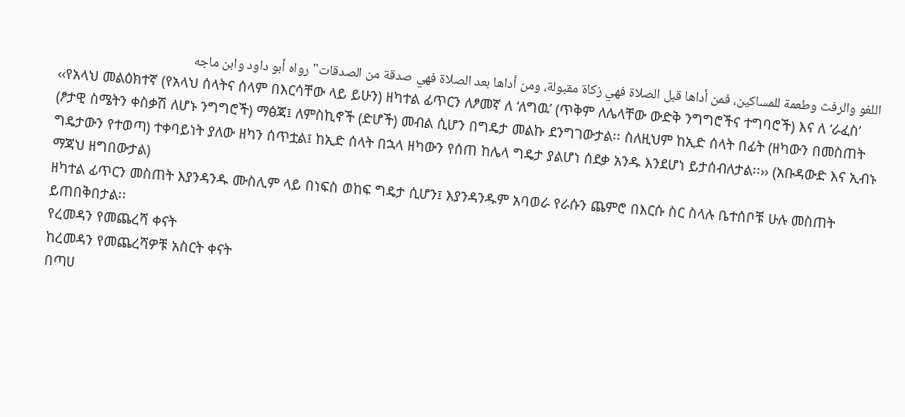اللغو والرفث وطعمة للمساكين، فمن أداها قبل الصلاة فهي زكاة مقبولة، ومن أداها بعد الصلاة فهي صدقة من الصدقات" رواه أبو داود وابن ماجه
‹‹የአላህ መልዕክተኛ (የአላህ ሰላትና ሰላም በእርሳቸው ላይ ይሁን) ዘካተል ፊጥርን ለፆመኛ ለ ‘ለግዉ’ (ጥቅም ለሌላቸው ውድቅ ንግግሮችና ተግባሮች) እና ለ ‘ራፈስ’ (ፆታዊ ስሜትን ቀስቃሽ ለሆኑ ንግግሮች) ማፅጃ፤ ለምስኪኖች (ድሆች) መብል ሲሆን በግዴታ መልኩ ደንግገውታል፡፡ ስለዚህም ከኢድ ሰላት በፊት (ዘካውን በመስጠት ግዴታውን የተወጣ) ተቀባይነት ያለው ዘካን ሰጥቷል፤ ከኢድ ሰላት በኋላ ዘካውን የሰጠ ከሌላ ግዴታ ያልሆነ ሰደቃ አንዱ እንደሆነ ይታሰብለታል፡፡›› (አቡዳውድ እና ኢብኑ ማጃህ ዘግበውታል)
ዘካተል ፊጥርን መስጠት እያንዳንዱ ሙስሊም ላይ በነፍስ ወከፍ ግዴታ ሲሆን፤ እያንዳንዱም አባወራ የራሱን ጨምሮ በእርሱ ስር ስላሉ ቤተሰቦቹ ሁሉ መስጠት ይጠበቅበታል፡፡
የረመዳን የመጨረሻ ቀናት
ከረመዳን የመጨረሻዎቹ አስርት ቀናት
በጣሀ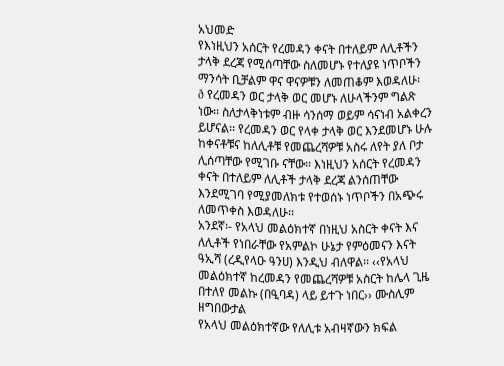አህመድ
የእነዚህን አሰርት የረመዳን ቀናት በተለይም ለሊቶችን ታላቅ ደረጃ የሚሰጣቸው ስለመሆኑ የተለያዩ ነጥቦችን ማንሳት ቢቻልም ዋና ዋናዎቹን ለመጠቆም እወዳለሁ፡
ð የረመዳን ወር ታላቅ ወር መሆኑ ለሁላችንም ግልጽ ነው፡፡ ስለታላቅነቱም ብዙ ሳንሰማ ወይም ሳናነብ አልቀረን ይሆናል፡፡ የረመዳን ወር የላቀ ታላቅ ወር እንደመሆኑ ሁሉ ከቀናቶቹና ከለሊቶቹ የመጨረሻዎቹ አስሩ ለየት ያለ ቦታ ሊሰጣቸው የሚገቡ ናቸው፡፡ እነዚህን አሰርት የረመዳን ቀናት በተለይም ለሊቶች ታላቅ ደረጃ ልንሰጠቸው እንደሚገባ የሚያመለክቱ የተወሰኑ ነጥቦችን በአጭሩ ለመጥቀስ እወዳለሁ፡፡
አንደኛ፡- የአላህ መልዕክተኛ በነዚህ አስርት ቀናት እና ለሊቶች የነበራቸው የአምልኮ ሁኔታ የምዕመናን እናት ዓኢሻ (ረዲየላዑ ዓንሀ) እንዲህ ብለዋል፡፡ ‹‹የአላህ መልዕክተኛ ከረመዳን የመጨረሻዎቹ አስርት ከሌላ ጊዜ በተለየ መልኩ (በዒባዳ) ላይ ይተጉ ነበር›› ሙስሊም ዘግበውታል
የአላህ መልዕክተኛው የለሊቱ አብዛኛውን ክፍል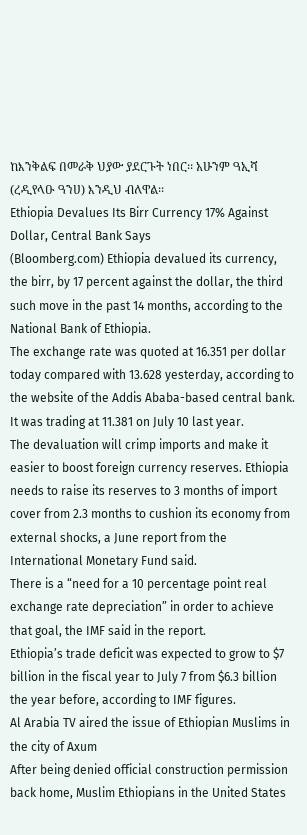ከእንቅልፍ በመራቅ ህያው ያደርጉት ነበር፡፡ አሁንም ዓኢሻ (ረዲየላዑ ዓንሀ) እንዲህ ብለዋል፡፡
Ethiopia Devalues Its Birr Currency 17% Against Dollar, Central Bank Says
(Bloomberg.com) Ethiopia devalued its currency, the birr, by 17 percent against the dollar, the third such move in the past 14 months, according to the National Bank of Ethiopia.
The exchange rate was quoted at 16.351 per dollar today compared with 13.628 yesterday, according to the website of the Addis Ababa-based central bank. It was trading at 11.381 on July 10 last year.
The devaluation will crimp imports and make it easier to boost foreign currency reserves. Ethiopia needs to raise its reserves to 3 months of import cover from 2.3 months to cushion its economy from external shocks, a June report from the International Monetary Fund said.
There is a “need for a 10 percentage point real exchange rate depreciation” in order to achieve that goal, the IMF said in the report.
Ethiopia’s trade deficit was expected to grow to $7 billion in the fiscal year to July 7 from $6.3 billion the year before, according to IMF figures.
Al Arabia TV aired the issue of Ethiopian Muslims in the city of Axum
After being denied official construction permission back home, Muslim Ethiopians in the United States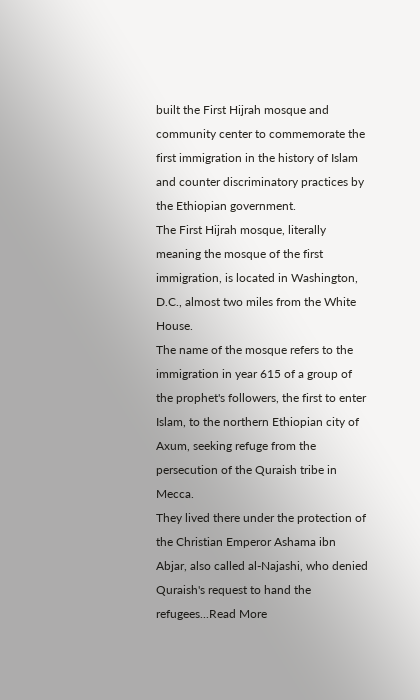built the First Hijrah mosque and community center to commemorate the first immigration in the history of Islam and counter discriminatory practices by the Ethiopian government.
The First Hijrah mosque, literally meaning the mosque of the first immigration, is located in Washington, D.C., almost two miles from the White House.
The name of the mosque refers to the immigration in year 615 of a group of the prophet's followers, the first to enter Islam, to the northern Ethiopian city of Axum, seeking refuge from the persecution of the Quraish tribe in Mecca.
They lived there under the protection of the Christian Emperor Ashama ibn Abjar, also called al-Najashi, who denied Quraish's request to hand the refugees...Read More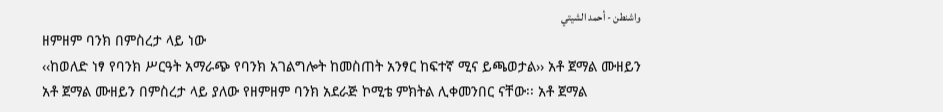واشنطن - أحمد الشيتي
ዘምዘም ባንክ በምስረታ ላይ ነው
‹‹ከወለድ ነፃ የባንክ ሥርዓት አማራጭ የባንክ አገልግሎት ከመስጠት አንፃር ከፍተኛ ሚና ይጫወታል›› አቶ ጀማል ሙዘይን
አቶ ጀማል ሙዘይን በምስረታ ላይ ያለው የዘምዘም ባንክ አደራጅ ኮሚቴ ምክትል ሊቀመንበር ናቸው፡፡ አቶ ጀማል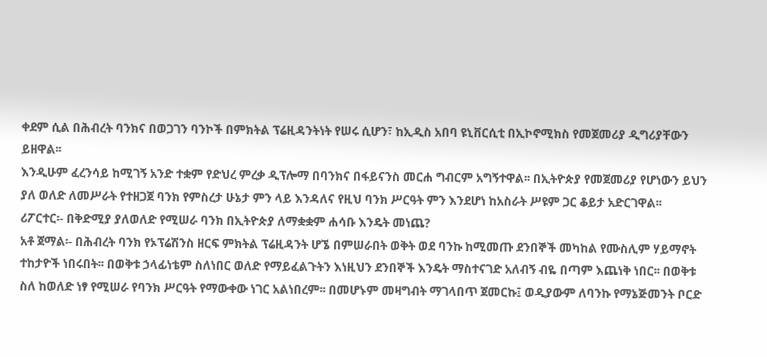ቀደም ሲል በሕብረት ባንክና በወጋገን ባንኮች በምክትል ፕሬዚዳንትነት የሠሩ ሲሆን፣ ከኢዲስ አበባ ዩኒቨርሲቲ በኢኮኖሚክስ የመጀመሪያ ዲግሪያቸውን ይዘዋል፡፡
እንዲሁም ፈረንሳይ ከሚገኝ አንድ ተቋም የድህረ ምረቃ ዲፕሎማ በባንክና በፋይናንስ መርሐ ግብርም አግኝተዋል፡፡ በኢትዮጵያ የመጀመሪያ የሆነውን ይህን ያለ ወለድ ለመሥራት የተዘጋጀ ባንክ የምስረታ ሁኔታ ምን ላይ እንዳለና የዚህ ባንክ ሥርዓት ምን እንደሆነ ከአስራት ሥዩም ጋር ቆይታ አድርገዋል፡፡
ሪፖርተር፡- በቅድሚያ ያለወለድ የሚሠራ ባንክ በኢትዮጵያ ለማቋቋም ሐሳቡ እንዴት መነጨ?
አቶ ጀማል፡- በሕብረት ባንክ የኦፕሬሽንስ ዘርፍ ምክትል ፕሬዚዳንት ሆኜ በምሠራበት ወቅት ወደ ባንኩ ከሚመጡ ደንበኞች መካከል የሙስሊም ሃይማኖት ተከታዮች ነበሩበት፡፡ በወቅቱ ኃላፊነቴም ስለነበር ወለድ የማይፈልጉትን እነዚህን ደንበኞች እንዴት ማስተናገድ አለብኝ ብዬ በጣም እጨነቅ ነበር፡፡ በወቅቱ ስለ ከወለድ ነፃ የሚሠራ የባንክ ሥርዓት የማውቀው ነገር አልነበረም፡፡ በመሆኑም መዛግብት ማገላበጥ ጀመርኩ፤ ወዲያውም ለባንኩ የማኔጅመንት ቦርድ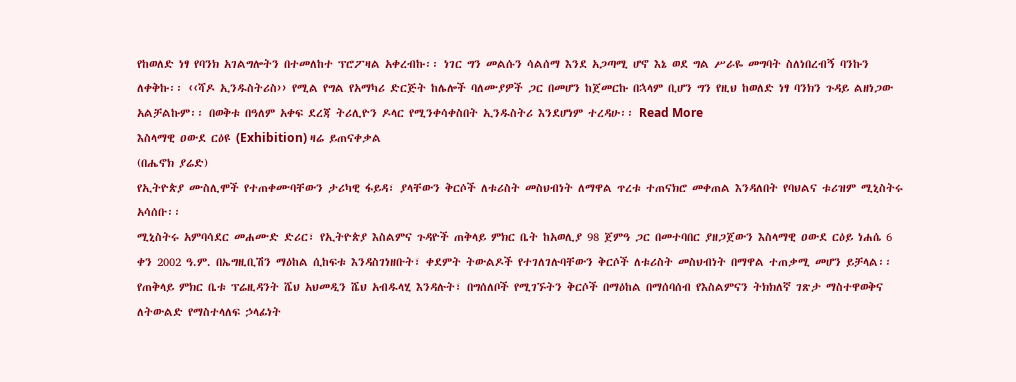የከወለድ ነፃ የባንክ አገልግሎትን በተመለከተ ፕሮፖዛል አቀረብኩ፡፡ ነገር ግን መልሱን ሳልሰማ እንደ አጋጣሚ ሆኖ እኔ ወደ ግል ሥራዬ መግባት ስለነበረብኝ ባንኩን ለቀቅኩ፡፡ ‹‹ሻዶ ኢንዱስትሪስ›› የሚል የግል የአማካሪ ድርጅት ከሌሎች ባለሙያዎች ጋር በመሆን ከጀመርኩ በኋላም ቢሆን ግን የዚህ ከወለድ ነፃ ባንክን ጉዳይ ልዘነጋው አልቻልኩም፡፡ በወቅቱ በዓለም አቀፍ ደረጃ ትሪሊዮን ዶላር የሚንቀሳቀስበት ኢንዱስትሪ እንደሆነም ተረዳሁ፡፡ Read More
እስላማዊ ዐውደ ርዕዩ (Exhibition) ዛሬ ይጠናቀቃል
(በሔኖክ ያሬድ)
የኢትዮጵያ ሙስሊሞች የተጠቀሙባቸውን ታሪካዊ ፋይዳ፣ ያላቸውን ቅርሶች ለቱሪስት መስህብነት ለማዋል ጥረቱ ተጠናክሮ መቀጠል እንዳለበት የባህልና ቱሪዝም ሚኒስትሩ አሳሰቡ፡፡
ሚኒስትሩ አምባሳደር መሐሙድ ድሪር፣ የኢትዮጵያ እስልምና ጉዳዮች ጠቅላይ ምክር ቤት ከአወሊያ 98 ጀምዓ ጋር በመተባበር ያዘጋጀውን እስላማዊ ዐውደ ርዕይ ነሐሴ 6 ቀን 2002 ዓ.ም. በኤግዚቢሽን ማዕከል ሲከፍቱ እንዳስገነዘቡት፣ ቀደምት ትውልዶች የተገለገሉባቸውን ቅርሶች ለቱሪስት መስህብነት በማዋል ተጠቃሚ መሆን ይቻላል፡፡
የጠቅላይ ምክር ቤቱ ፕሬዚዳንት ሼህ አህመዲን ሼህ አብዱላሂ እንዳሉት፣ በግሰለቦች የሚገኙትን ቅርሶች በማዕከል በማሰባሰብ የእስልምናን ትክክለኛ ገጽታ ማስተዋወቅና ለትውልድ የማስተላለፍ ኃላፊነት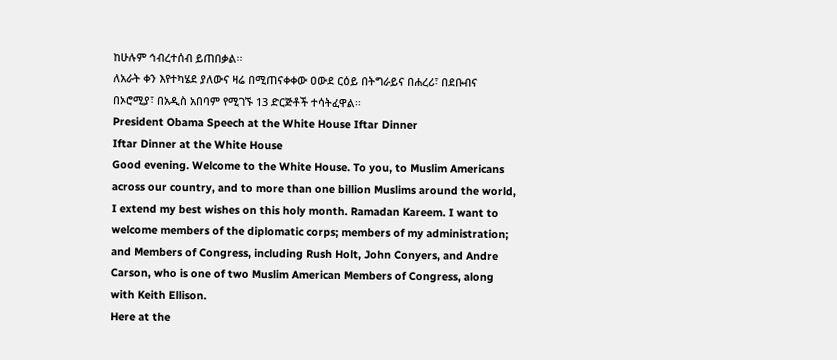ከሁሉም ኅብረተሰብ ይጠበቃል፡፡
ለአራት ቀን እየተካሄደ ያለውና ዛሬ በሚጠናቀቀው ዐውደ ርዕይ በትግራይና በሐረሪ፣ በደቡብና በኦሮሚያ፣ በአዲስ አበባም የሚገኙ 13 ድርጅቶች ተሳትፈዋል፡፡
President Obama Speech at the White House Iftar Dinner
Iftar Dinner at the White House
Good evening. Welcome to the White House. To you, to Muslim Americans across our country, and to more than one billion Muslims around the world, I extend my best wishes on this holy month. Ramadan Kareem. I want to welcome members of the diplomatic corps; members of my administration; and Members of Congress, including Rush Holt, John Conyers, and Andre Carson, who is one of two Muslim American Members of Congress, along with Keith Ellison.
Here at the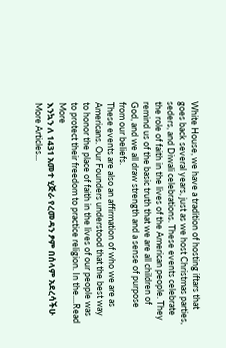White House, we have a tradition of hosting iftars that goes back several years, just as we host Christmas parties, seders, and Diwali celebrations. These events celebrate the role of faith in the lives of the American people. They remind us of the basic truth that we are all children of God, and we all draw strength and a sense of purpose from our beliefs.
These events are also an affirmation of who we are as Americans. Our Founders understood that the best way to honor the place of faith in the lives of our people was to protect their freedom to practice religion. In the....Read More
እንኳን ለ 1431 አመተ ሂጅራ የረመዳን ፆም በሰላም አደረሳችሁ
More Articles...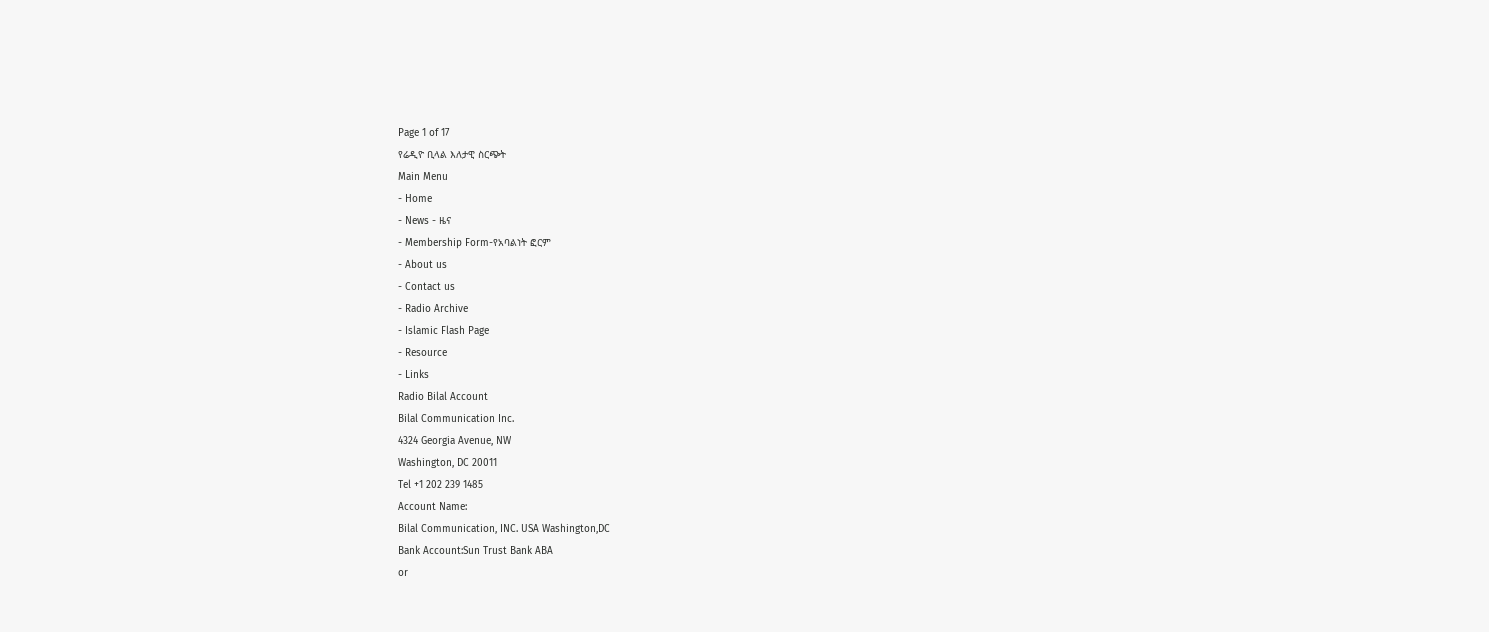Page 1 of 17
የሬዲዮ ቢላል እለታዊ ስርጭት
Main Menu
- Home
- News - ዜና
- Membership Form-የአባልነት ፎርም
- About us
- Contact us
- Radio Archive
- Islamic Flash Page
- Resource
- Links
Radio Bilal Account
Bilal Communication Inc.
4324 Georgia Avenue, NW
Washington, DC 20011
Tel +1 202 239 1485
Account Name:
Bilal Communication, INC. USA Washington,DC
Bank Account:Sun Trust Bank ABA
or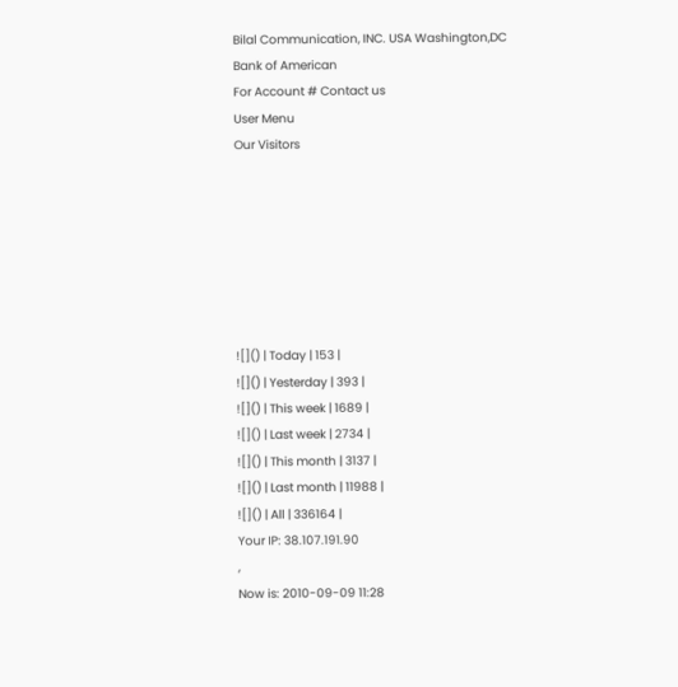Bilal Communication, INC. USA Washington,DC
Bank of American
For Account # Contact us
User Menu
Our Visitors







![]() | Today | 153 |
![]() | Yesterday | 393 |
![]() | This week | 1689 |
![]() | Last week | 2734 |
![]() | This month | 3137 |
![]() | Last month | 11988 |
![]() | All | 336164 |
Your IP: 38.107.191.90
,
Now is: 2010-09-09 11:28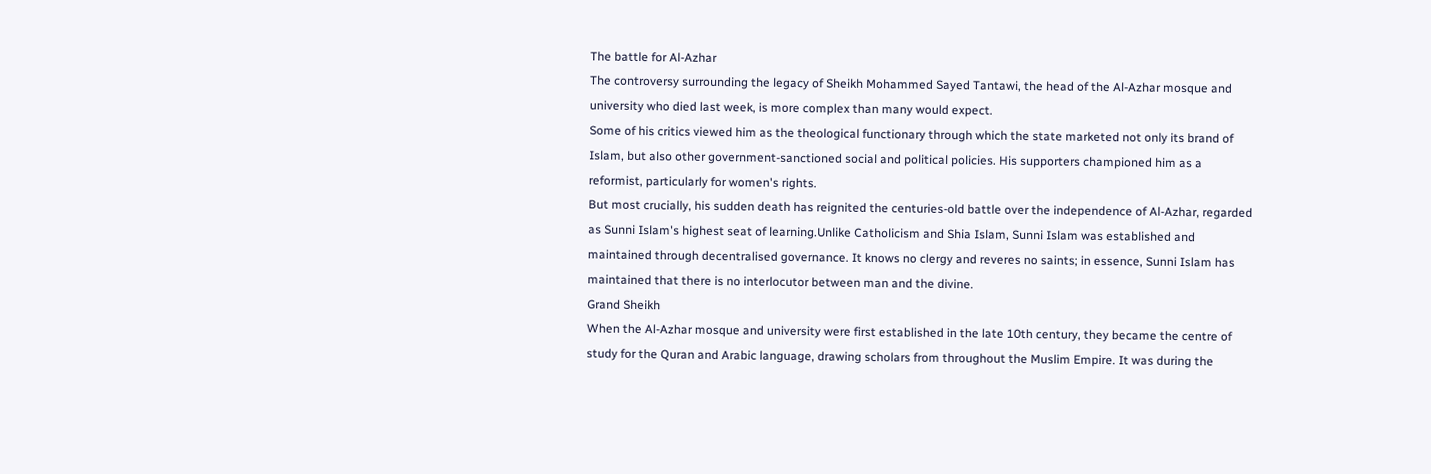The battle for Al-Azhar
The controversy surrounding the legacy of Sheikh Mohammed Sayed Tantawi, the head of the Al-Azhar mosque and university who died last week, is more complex than many would expect.
Some of his critics viewed him as the theological functionary through which the state marketed not only its brand of Islam, but also other government-sanctioned social and political policies. His supporters championed him as a reformist, particularly for women's rights.
But most crucially, his sudden death has reignited the centuries-old battle over the independence of Al-Azhar, regarded as Sunni Islam's highest seat of learning.Unlike Catholicism and Shia Islam, Sunni Islam was established and maintained through decentralised governance. It knows no clergy and reveres no saints; in essence, Sunni Islam has maintained that there is no interlocutor between man and the divine.
Grand Sheikh
When the Al-Azhar mosque and university were first established in the late 10th century, they became the centre of study for the Quran and Arabic language, drawing scholars from throughout the Muslim Empire. It was during the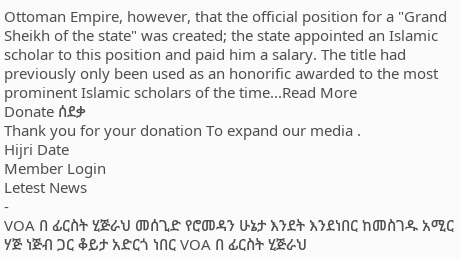Ottoman Empire, however, that the official position for a "Grand Sheikh of the state" was created; the state appointed an Islamic scholar to this position and paid him a salary. The title had previously only been used as an honorific awarded to the most prominent Islamic scholars of the time...Read More
Donate ሰደቃ
Thank you for your donation To expand our media .
Hijri Date
Member Login
Letest News
-
VOA በ ፊርስት ሂጅራህ መሰጊድ የሮመዳን ሁኔታ እንደት እንደነበር ከመስገዱ አሚር ሃጅ ነጅብ ጋር ቆይታ አድርጎ ነበር VOA በ ፊርስት ሂጅራህ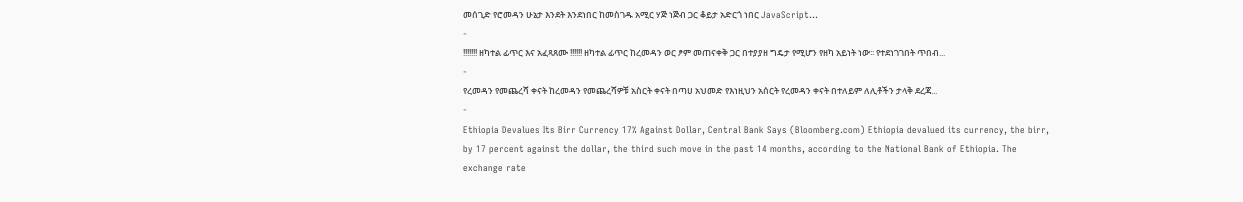መሰጊድ የሮመዳን ሁኔታ እንደት እንደነበር ከመስገዱ አሚር ሃጅ ነጅብ ጋር ቆይታ አድርጎ ነበር JavaScript...
-
!!!!!!! ዘካተል ፊጥር እና አፈጻጸሙ !!!!!! ዘካተል ፊጥር ከረመዳን ወር ፆም መጠናቀቅ ጋር በተያያዘ ግዴታ የሚሆን የዘካ አይነት ነው፡፡ የተደነገገበት ጥበብ...
-
የረመዳን የመጨረሻ ቀናት ከረመዳን የመጨረሻዎቹ አስርት ቀናት በጣሀ አህመድ የእነዚህን አሰርት የረመዳን ቀናት በተለይም ለሊቶችን ታላቅ ደረጃ...
-
Ethiopia Devalues Its Birr Currency 17% Against Dollar, Central Bank Says (Bloomberg.com) Ethiopia devalued its currency, the birr, by 17 percent against the dollar, the third such move in the past 14 months, according to the National Bank of Ethiopia. The exchange rate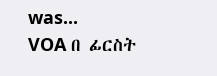was...
VOA በ ፊርስት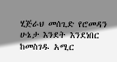ሂጅራህ መሰጊድ የሮመዳን ሁኔታ እንደት እንደነበር ከመስገዱ አሚር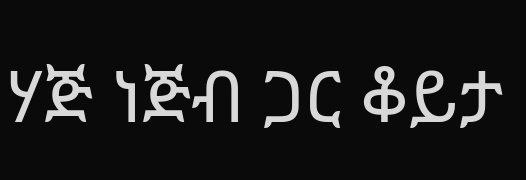ሃጅ ነጅብ ጋር ቆይታ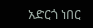አድርጎ ነበር